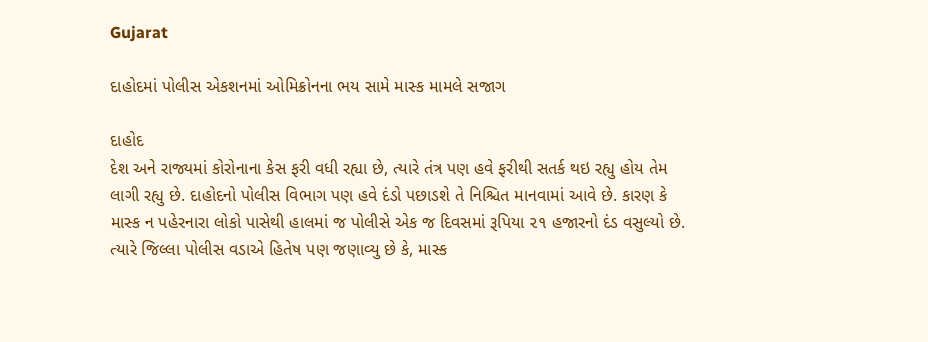Gujarat

દાહોદમાં પોલીસ એકશનમાં ઓમિક્રોનના ભય સામે માસ્ક મામલે સજાગ

દાહોદ
દેશ અને રાજ્યમાં કોરોનાના કેસ ફરી વધી રહ્યા છે, ત્યારે તંત્ર પણ હવે ફરીથી સતર્ક થઇ રહ્યુ હોય તેમ લાગી રહ્યુ છે. દાહોદનો પોલીસ વિભાગ પણ હવે દંડો પછાડશે તે નિશ્ચિત માનવામાં આવે છે. કારણ કે માસ્ક ન પહેરનારા લોકો પાસેથી હાલમાં જ પોલીસે એક જ દિવસમાં રૂપિયા ૨૧ હજારનો દંડ વસુલ્યો છે. ત્યારે જિલ્લા પોલીસ વડાએ હિતેષ પણ જણાવ્યુ છે કે, માસ્ક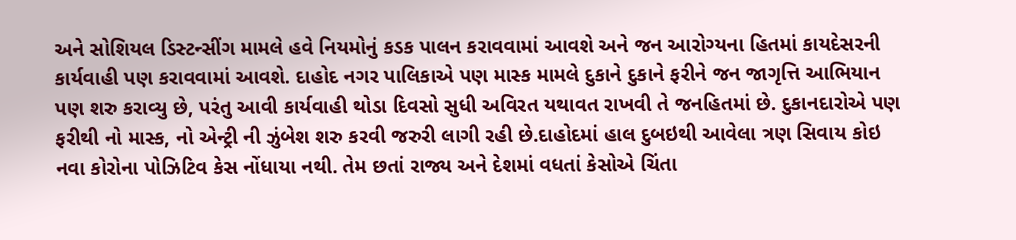અને સોશિયલ ડિસ્ટન્સીંગ મામલે હવે નિયમોનું કડક પાલન કરાવવામાં આવશે અને જન આરોગ્યના હિતમાં કાયદેસરની કાર્યવાહી પણ કરાવવામાં આવશે. દાહોદ નગર પાલિકાએ પણ માસ્ક મામલે દુકાને દુકાને ફરીને જન જાગૃત્તિ આભિયાન પણ શરુ કરાવ્યુ છે, પરંતુ આવી કાર્યવાહી થોડા દિવસો સુધી અવિરત યથાવત રાખવી તે જનહિતમાં છે. દુકાનદારોએ પણ ફરીથી નો માસ્ક, નો એન્ટ્રી ની ઝુંબેશ શરુ કરવી જરુરી લાગી રહી છે.દાહોદમાં હાલ દુબઇથી આવેલા ત્રણ સિવાય કોઇ નવા કોરોના પોઝિટિવ કેસ નોંધાયા નથી. તેમ છતાં રાજ્ય અને દેશમાં વધતાં કેસોએ ચિંતા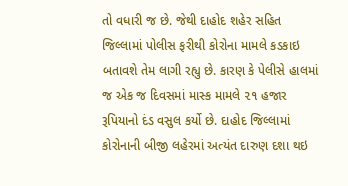તો વધારી જ છે. જેથી દાહોદ શહેર સહિત જિલ્લામાં પોલીસ ફરીથી કોરોના મામલે કડકાઇ બતાવશે તેમ લાગી રહ્યુ છે. કારણ કે પેલીસે હાલમાં જ એક જ દિવસમાં માસ્ક મામલે ૨૧ હજાર રૂપિયાનો દંડ વસુલ કર્યો છે. દાહોદ જિલ્લામાં કોરોનાની બીજી લહેરમાં અત્યંત દારુણ દશા થઇ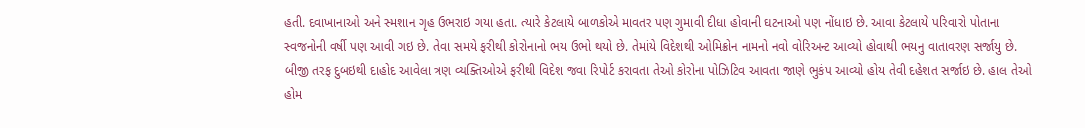હતી. દવાખાનાઓ અને સ્મશાન ગૃહ ઉભરાઇ ગયા હતા. ત્યારે કેટલાયે બાળકોએ માવતર પણ ગુમાવી દીધા હોવાની ઘટનાઓ પણ નોંધાઇ છે. આવા કેટલાયે પરિવારો પોતાના સ્વજનોની વર્ષી પણ આવી ગઇ છે. તેવા સમયે ફરીથી કોરોનાનો ભય ઉભો થયો છે. તેમાંયે વિદેશથી ઓમિક્રોન નામનો નવો વોરિઅન્ટ આવ્યો હોવાથી ભયનુ વાતાવરણ સર્જાયુ છે. બીજી તરફ દુબઇથી દાહોદ આવેલા ત્રણ વ્યક્તિઓએ ફરીથી વિદેશ જવા રિપોર્ટ કરાવતા તેઓ કોરોના પોઝિટિવ આવતા જાણે ભુકંપ આવ્યો હોય તેવી દહેશત સર્જાઇ છે. હાલ તેઓ હોમ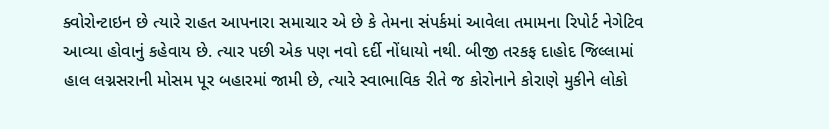ક્વોરોન્ટાઇન છે ત્યારે રાહત આપનારા સમાચાર એ છે કે તેમના સંપર્કમાં આવેલા તમામના રિપોર્ટ નેગેટિવ આવ્યા હોવાનું કહેવાય છે. ત્યાર પછી એક પણ નવો દર્દી નોંધાયો નથી. બીજી તરકફ દાહોદ જિલ્લામાં હાલ લગ્નસરાની મોસમ પૂર બહારમાં જામી છે, ત્યારે સ્વાભાવિક રીતે જ કોરોનાને કોરાણે મુકીને લોકો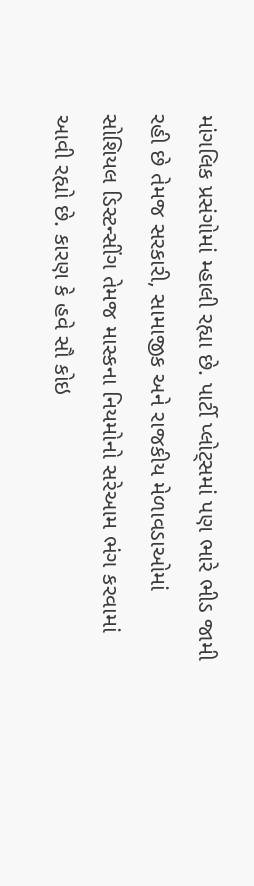માંગલિક પ્રસંગોમાં મ્હાલી રહ્યા છે. પાર્ટી પ્લોટ્‌સમાં પણ ભારે ભીડ જામી રહી છે તેમજ સરકારી, સામાજીક અને રાજકીય મેળાવડાઓમાં સોશિયલ ડિસ્ટન્સીંગ તેમજ માસ્કના નિયમોનો સરેઆમ ભંગ કરવામાં આવી રહ્યો છે. કારણ કે હવે સૌ કોઇ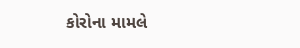કોરોના મામલે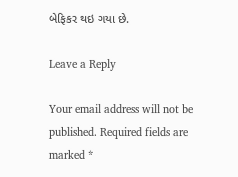બેફિકર થઇ ગયા છે.

Leave a Reply

Your email address will not be published. Required fields are marked *